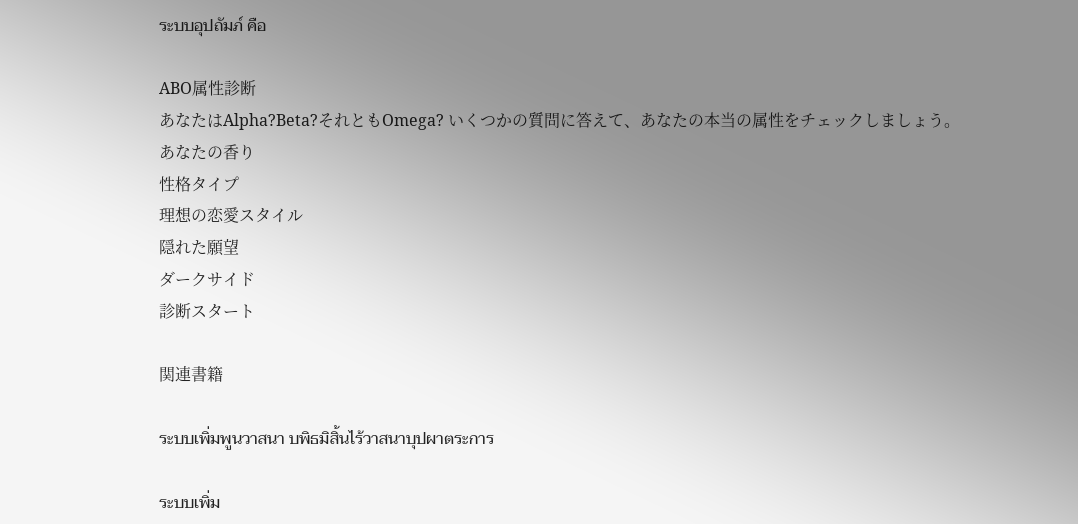ระบบอุปถัมภ์ คือ

ABO属性診断
あなたはAlpha?Beta?それともOmega? いくつかの質問に答えて、あなたの本当の属性をチェックしましょう。
あなたの香り
性格タイプ
理想の恋愛スタイル
隠れた願望
ダークサイド
診断スタート

関連書籍

ระบบเพิ่มพูนวาสนา บพิธมิสิ้นไร้วาสนาบุปผาตระการ

ระบบเพิ่ม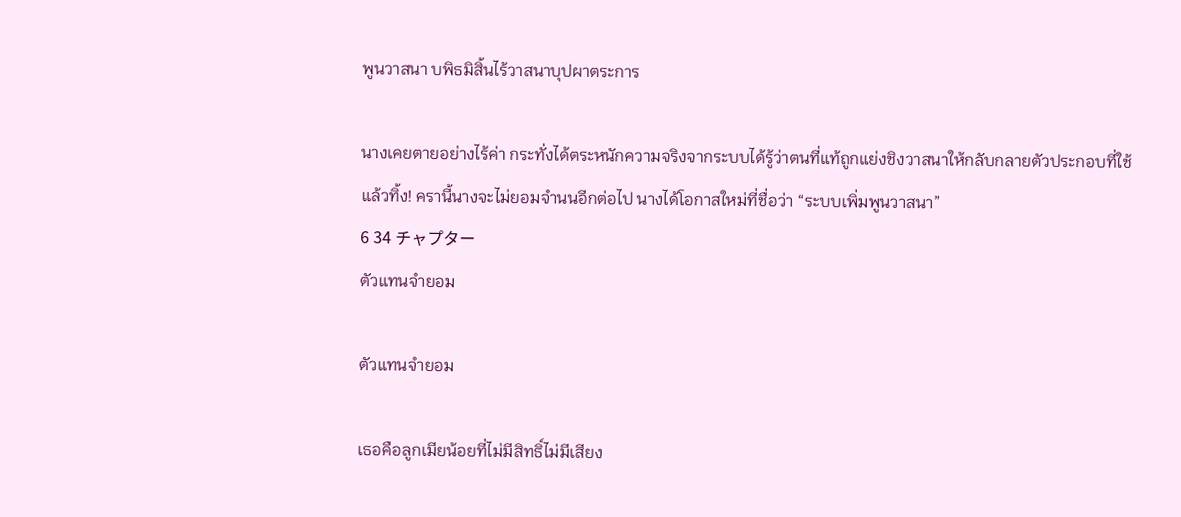พูนวาสนา บพิธมิสิ้นไร้วาสนาบุปผาตระการ

นางเคยตายอย่างไร้ค่า กระทั่งได้ตระหนักความจริงจากระบบได้รู้ว่าตนที่แท้ถูกแย่งชิงวาสนาให้กลับกลายตัวประกอบที่ใช้แล้วทิ้ง! ครานี้นางจะไม่ยอมจำนนอีกต่อไป นางได้โอกาสใหม่ที่ชื่อว่า “ระบบเพิ่มพูนวาสนา”
6 34 チャプター
ตัวแทนจำยอม

ตัวแทนจำยอม

เธอคือลูกเมียน้อยที่ไม่มีสิทธิ์ไม่มีเสียง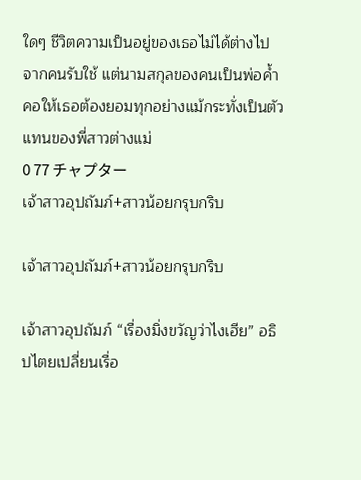ใดๆ ชีวิตความเป็นอยู่ของเธอไม่ได้ต่างไปจากคนรับใช้ แต่นามสกุลของคนเป็นพ่อค้ำคอให้เธอต้องยอมทุกอย่างแม้กระทั่งเป็นตัวแทนของพี่สาวต่างแม่
0 77 チャプター
เจ้าสาวอุปถัมภ์+สาวน้อยกรุบกริบ

เจ้าสาวอุปถัมภ์+สาวน้อยกรุบกริบ

เจ้าสาวอุปถัมภ์ “เรื่องมิ่งขวัญว่าไงเฮีย” อธิปไตยเปลี่ยนเรื่อ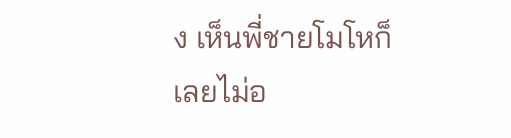ง เห็นพี่ชายโมโหก็เลยไม่อ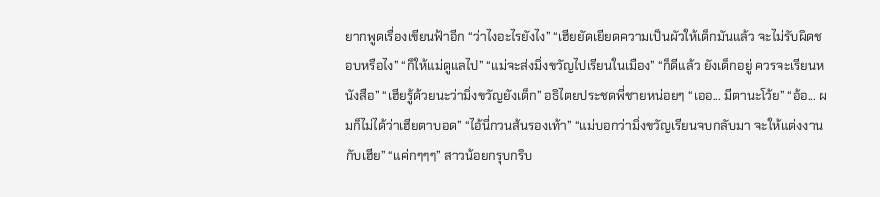ยากพูดเรื่องเขียนฟ้าอีก “ว่าไงอะไรยังไง” “เฮียยัดเยียดความเป็นผัวให้เด็กมันแล้ว จะไม่รับผิดชอบหรือไง” “ก็ให้แม่ดูแลไป” “แม่จะส่งมิ่งขวัญไปเรียนในเมือง” “ก็ดีแล้ว ยังเด็กอยู่ ควรจะเรียนหนังสือ” “เฮียรู้ด้วยนะว่ามิ่งขวัญยังเด็ก” อธิไตยประชดพี่ชายหน่อยๆ “เออ... มีตานะโว้ย” “อ้อ... ผมก็ไม่ได้ว่าเฮียตาบอด” “ไอ้นี่กวนส้นรองเท้า” “แม่บอกว่ามิ่งขวัญเรียนจบกลับมา จะให้แต่งงานกับเฮีย” “แค่กๆๆๆ” สาวน้อยกรุบกริบ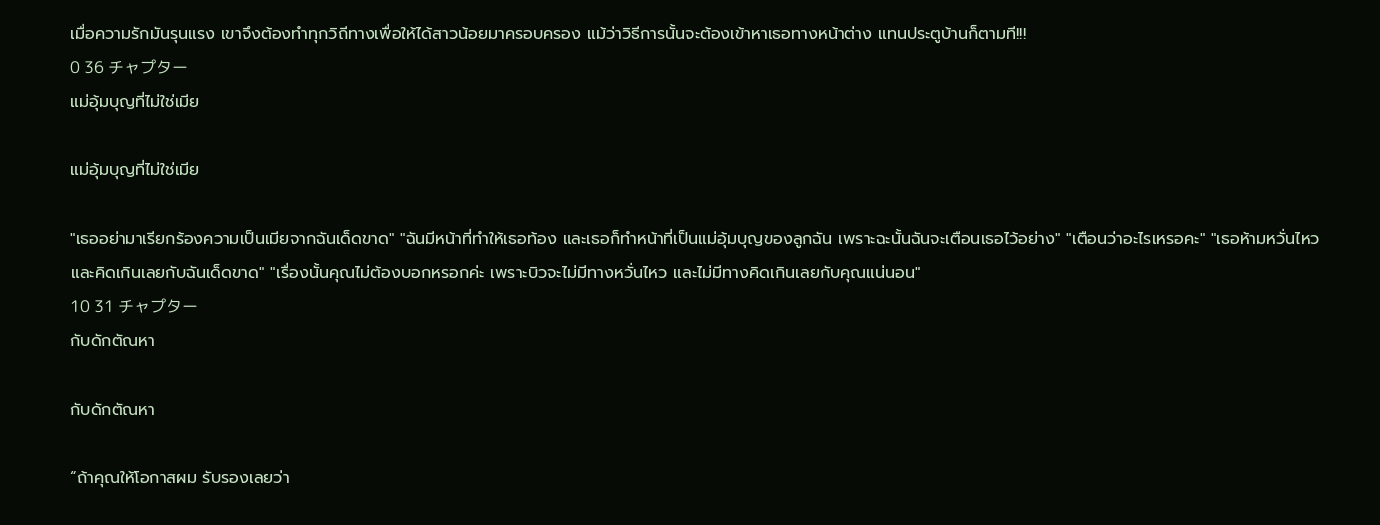เมื่อความรักมันรุนแรง เขาจึงต้องทำทุกวิถีทางเพื่อให้ได้สาวน้อยมาครอบครอง แม้ว่าวิธีการนั้นจะต้องเข้าหาเธอทางหน้าต่าง แทนประตูบ้านก็ตามที!!!
0 36 チャプター
แม่อุ้มบุญที่ไม่ใช่เมีย

แม่อุ้มบุญที่ไม่ใช่เมีย

"เธออย่ามาเรียกร้องความเป็นเมียจากฉันเด็ดขาด" "ฉันมีหน้าที่ทำให้เธอท้อง และเธอก็ทำหน้าที่เป็นแม่อุ้มบุญของลูกฉัน เพราะฉะนั้นฉันจะเตือนเธอไว้อย่าง" "เตือนว่าอะไรเหรอคะ" "เธอห้ามหวั่นไหวและคิดเกินเลยกับฉันเด็ดขาด" "เรื่องนั้นคุณไม่ต้องบอกหรอกค่ะ เพราะบิวจะไม่มีทางหวั่นไหว และไม่มีทางคิดเกินเลยกับคุณแน่นอน"
10 31 チャプター
กับดักตัณหา

กับดักตัณหา

“ถ้าคุณให้โอกาสผม รับรองเลยว่า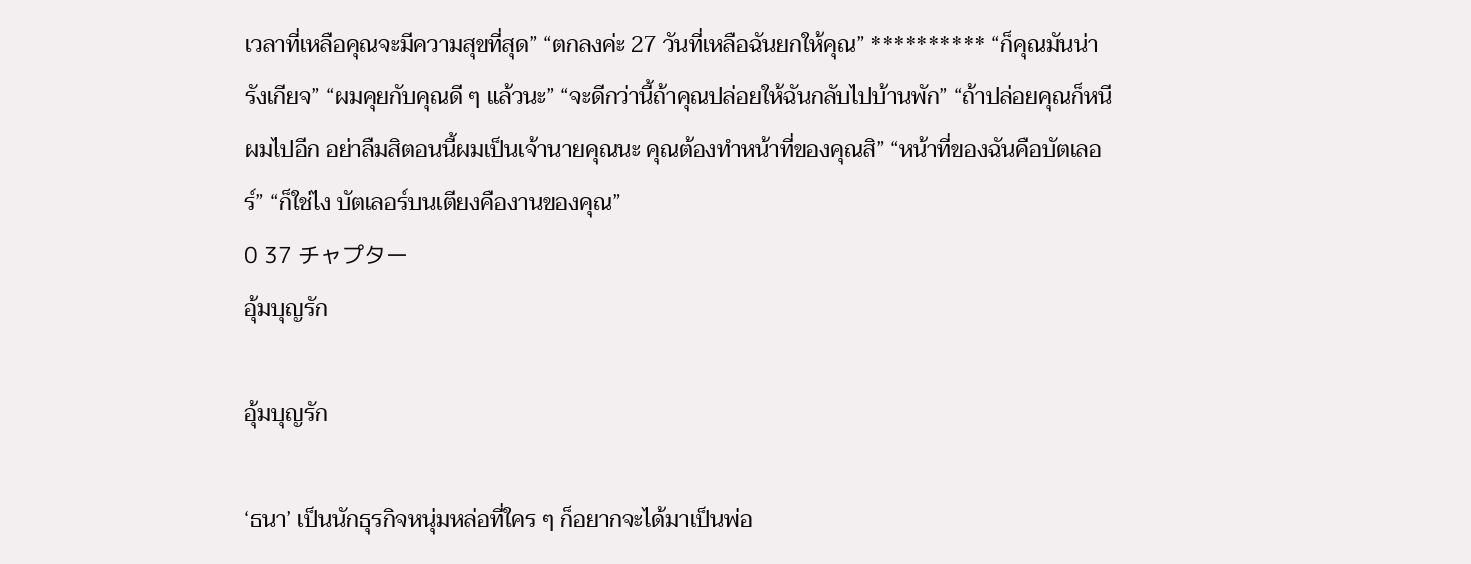เวลาที่เหลือคุณจะมีความสุขที่สุด” “ตกลงค่ะ 27 วันที่เหลือฉันยกให้คุณ” ********** “ก็คุณมันน่ารังเกียจ” “ผมคุยกับคุณดี ๆ แล้วนะ” “จะดีกว่านี้ถ้าคุณปล่อยให้ฉันกลับไปบ้านพัก” “ถ้าปล่อยคุณก็หนีผมไปอีก อย่าลืมสิตอนนี้ผมเป็นเจ้านายคุณนะ คุณต้องทำหน้าที่ของคุณสิ” “หน้าที่ของฉันคือบัตเลอร์” “ก็ใช่ไง บัตเลอร์บนเตียงคืองานของคุณ”
0 37 チャプター
อุ้มบุญรัก

อุ้มบุญรัก

‘ธนา’ เป็นนักธุรกิจหนุ่มหล่อที่ใคร ๆ ก็อยากจะได้มาเป็นพ่อ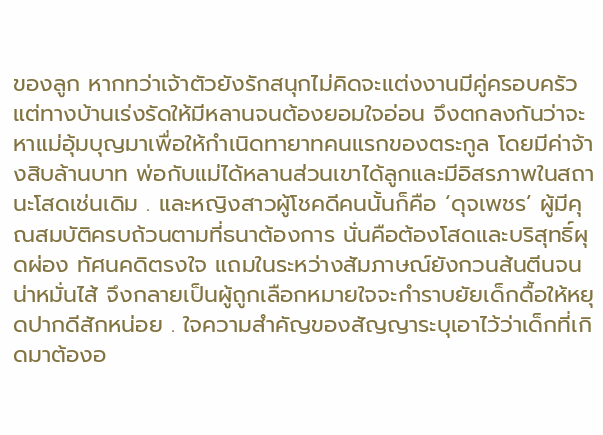ของลูก หากทว่าเจ้าตัวยังรักสนุกไม่คิดจะแต่งงานมีคู่ครอบครัว แต่ทางบ้านเร่งรัดให้มีหลานจนต้องยอมใจอ่อน จึงตกลงกันว่าจะหาแม่อุ้มบุญมาเพื่อให้กำเนิดทายาทคนแรกของตระกูล โดยมีค่าจ้างสิบล้านบาท พ่อกับแม่ได้หลานส่วนเขาได้ลูกและมีอิสรภาพในสถานะโสดเช่นเดิม . และหญิงสาวผู้โชคดีคนนั้นก็คือ ‘ดุจเพชร’ ผู้มีคุณสมบัติครบถ้วนตามที่ธนาต้องการ นั่นคือต้องโสดและบริสุทธิ์ผุดผ่อง ทัศนคดิตรงใจ แถมในระหว่างสัมภาษณ์ยังกวนส้นตีนจนน่าหมั่นไส้ จึงกลายเป็นผู้ถูกเลือกหมายใจจะกำราบยัยเด็กดื้อให้หยุดปากดีสักหน่อย . ใจความสำคัญของสัญญาระบุเอาไว้ว่าเด็กที่เกิดมาต้องอ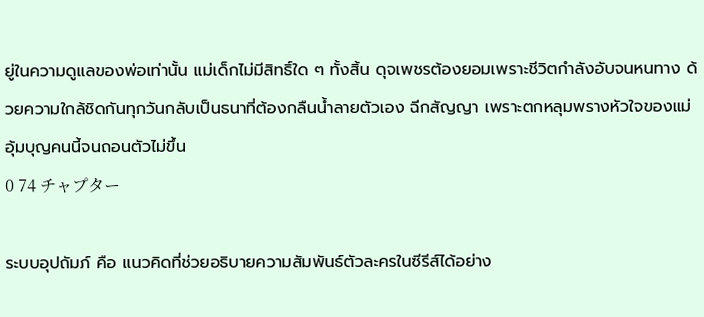ยู่ในความดูแลของพ่อเท่านั้น แม่เด็กไม่มีสิทธิ์ใด ๆ ทั้งสิ้น ดุจเพชรต้องยอมเพราะชีวิตกำลังอับจนหนทาง ด้วยความใกล้ชิดกันทุกวันกลับเป็นธนาที่ต้องกลืนน้ำลายตัวเอง ฉีกสัญญา เพราะตกหลุมพรางหัวใจของแม่อุ้มบุญคนนี้จนถอนตัวไม่ขึ้น
0 74 チャプター

ระบบอุปถัมภ์ คือ แนวคิดที่ช่วยอธิบายความสัมพันธ์ตัวละครในซีรีส์ได้อย่าง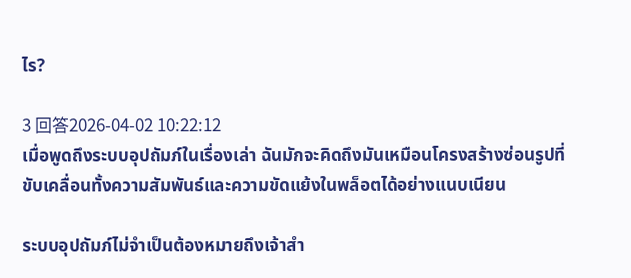ไร?

3 回答2026-04-02 10:22:12
เมื่อพูดถึงระบบอุปถัมภ์ในเรื่องเล่า ฉันมักจะคิดถึงมันเหมือนโครงสร้างซ่อนรูปที่ขับเคลื่อนทั้งความสัมพันธ์และความขัดแย้งในพล็อตได้อย่างแนบเนียน

ระบบอุปถัมภ์ไม่จำเป็นต้องหมายถึงเจ้าสำ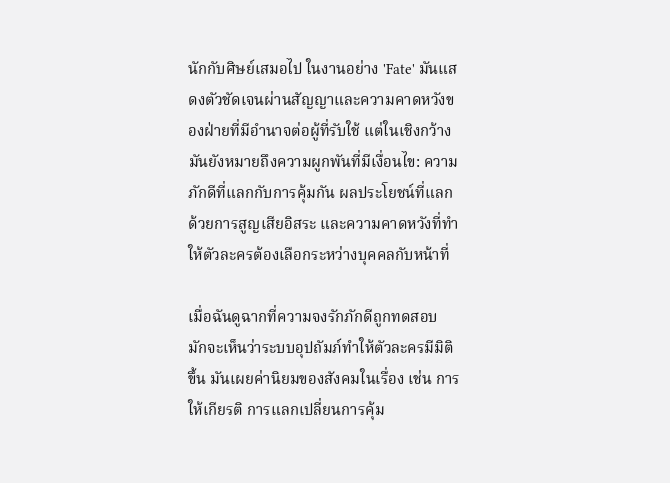นักกับศิษย์เสมอไป ในงานอย่าง 'Fate' มันแสดงตัวชัดเจนผ่านสัญญาและความคาดหวังของฝ่ายที่มีอำนาจต่อผู้ที่รับใช้ แต่ในเชิงกว้างมันยังหมายถึงความผูกพันที่มีเงื่อนไข: ความภักดีที่แลกกับการคุ้มกัน ผลประโยชน์ที่แลกด้วยการสูญเสียอิสระ และความคาดหวังที่ทำให้ตัวละครต้องเลือกระหว่างบุคคลกับหน้าที่

เมื่อฉันดูฉากที่ความจงรักภักดีถูกทดสอบ มักจะเห็นว่าระบบอุปถัมภ์ทำให้ตัวละครมีมิติขึ้น มันเผยค่านิยมของสังคมในเรื่อง เช่น การให้เกียรติ การแลกเปลี่ยนการคุ้ม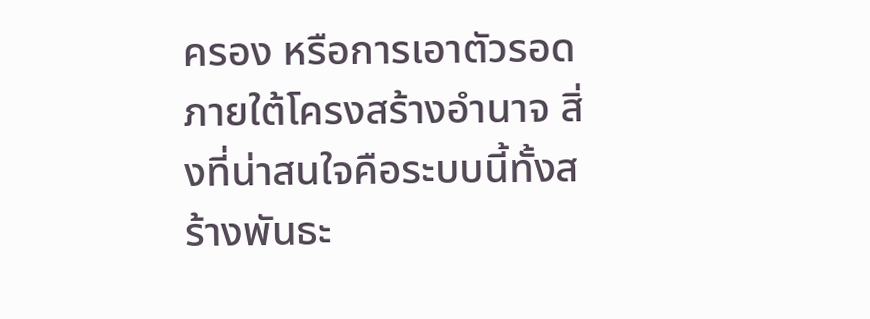ครอง หรือการเอาตัวรอดภายใต้โครงสร้างอำนาจ สิ่งที่น่าสนใจคือระบบนี้ทั้งสร้างพันธะ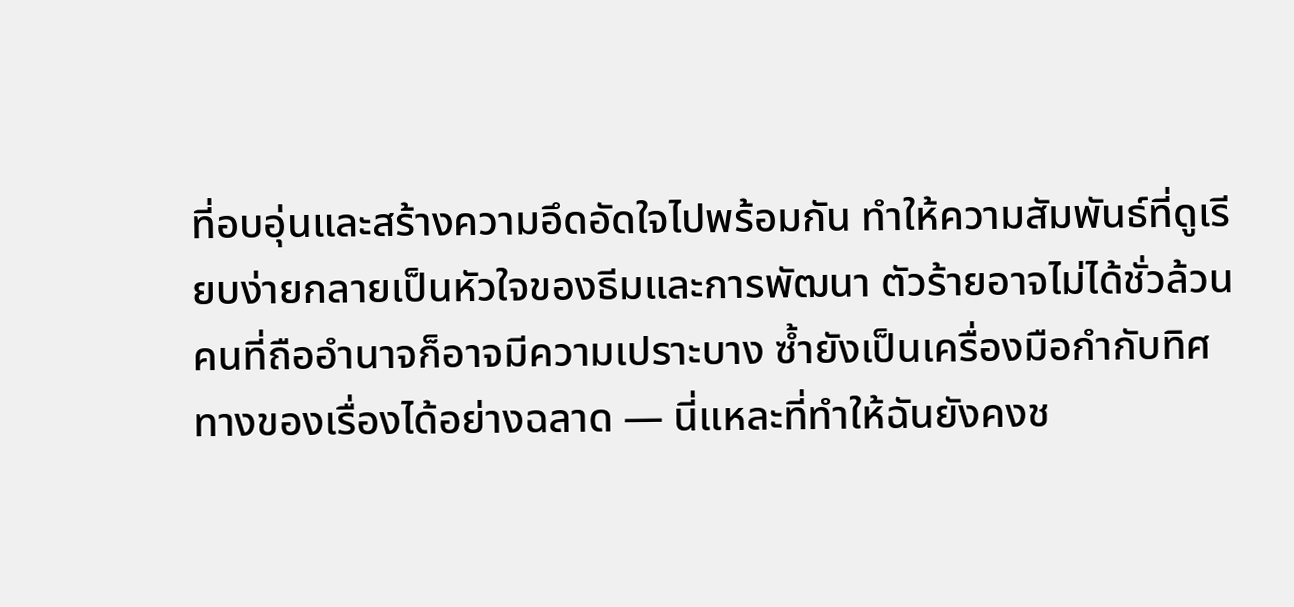ที่อบอุ่นและสร้างความอึดอัดใจไปพร้อมกัน ทำให้ความสัมพันธ์ที่ดูเรียบง่ายกลายเป็นหัวใจของธีมและการพัฒนา ตัวร้ายอาจไม่ได้ชั่วล้วน คนที่ถืออำนาจก็อาจมีความเปราะบาง ซ้ำยังเป็นเครื่องมือกำกับทิศทางของเรื่องได้อย่างฉลาด — นี่แหละที่ทำให้ฉันยังคงช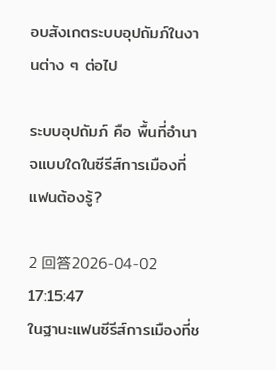อบสังเกตระบบอุปถัมภ์ในงานต่าง ๆ ต่อไป

ระบบอุปถัมภ์ คือ พื้นที่อำนาจแบบใดในซีรีส์การเมืองที่แฟนต้องรู้?

2 回答2026-04-02 17:15:47
ในฐานะแฟนซีรีส์การเมืองที่ช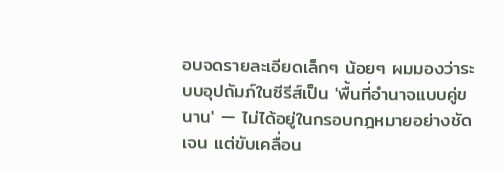อบจดรายละเอียดเล็กๆ น้อยๆ ผมมองว่าระบบอุปถัมภ์ในซีรีส์เป็น 'พื้นที่อำนาจแบบคู่ขนาน' — ไม่ได้อยู่ในกรอบกฎหมายอย่างชัดเจน แต่ขับเคลื่อน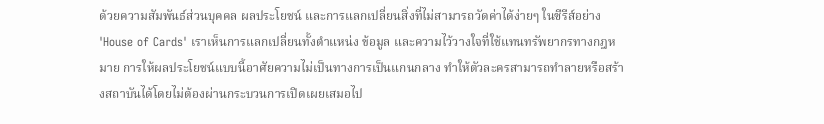ด้วยความสัมพันธ์ส่วนบุคคล ผลประโยชน์ และการแลกเปลี่ยนสิ่งที่ไม่สามารถวัดค่าได้ง่ายๆ ในซีรีส์อย่าง 'House of Cards' เราเห็นการแลกเปลี่ยนทั้งตำแหน่ง ข้อมูล และความไว้วางใจที่ใช้แทนทรัพยากรทางกฎหมาย การให้ผลประโยชน์แบบนี้อาศัยความไม่เป็นทางการเป็นแกนกลาง ทำให้ตัวละครสามารถทำลายหรือสร้างสถาบันได้โดยไม่ต้องผ่านกระบวนการเปิดเผยเสมอไป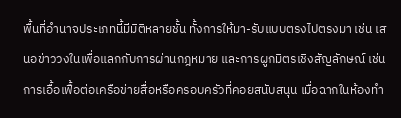พื้นที่อำนาจประเภทนี้มีมิติหลายชั้น ทั้งการให้มา-รับแบบตรงไปตรงมา เช่น เสนอข่าววงในเพื่อแลกกับการผ่านกฎหมาย และการผูกมิตรเชิงสัญลักษณ์ เช่น การเอื้อเฟื้อต่อเครือข่ายสื่อหรือครอบครัวที่คอยสนับสนุน เมื่อฉากในห้องทำ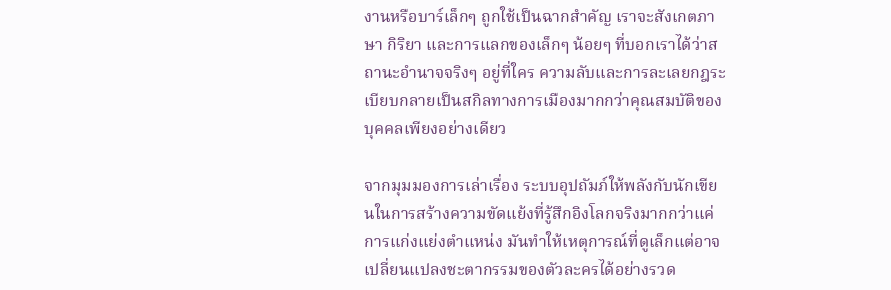งานหรือบาร์เล็กๆ ถูกใช้เป็นฉากสำคัญ เราจะสังเกตภาษา กิริยา และการแลกของเล็กๆ น้อยๆ ที่บอกเราได้ว่าสถานะอำนาจจริงๆ อยู่ที่ใคร ความลับและการละเลยกฎระเบียบกลายเป็นสกิลทางการเมืองมากกว่าคุณสมบัติของบุคคลเพียงอย่างเดียว

จากมุมมองการเล่าเรื่อง ระบบอุปถัมภ์ให้พลังกับนักเขียนในการสร้างความขัดแย้งที่รู้สึกอิงโลกจริงมากกว่าแค่การแก่งแย่งตำแหน่ง มันทำให้เหตุการณ์ที่ดูเล็กแต่อาจเปลี่ยนแปลงชะตากรรมของตัวละครได้อย่างรวด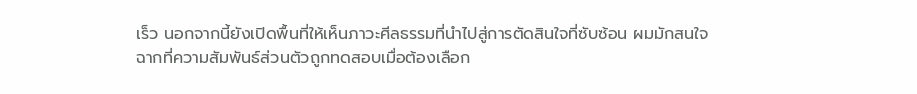เร็ว นอกจากนี้ยังเปิดพื้นที่ให้เห็นภาวะศีลธรรมที่นำไปสู่การตัดสินใจที่ซับซ้อน ผมมักสนใจฉากที่ความสัมพันธ์ส่วนตัวถูกทดสอบเมื่อต้องเลือก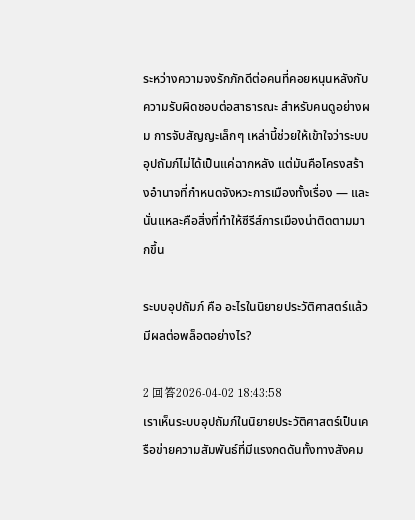ระหว่างความจงรักภักดีต่อคนที่คอยหนุนหลังกับความรับผิดชอบต่อสาธารณะ สำหรับคนดูอย่างผม การจับสัญญะเล็กๆ เหล่านี้ช่วยให้เข้าใจว่าระบบอุปถัมภ์ไม่ได้เป็นแค่ฉากหลัง แต่มันคือโครงสร้างอำนาจที่กำหนดจังหวะการเมืองทั้งเรื่อง — และนั่นแหละคือสิ่งที่ทำให้ซีรีส์การเมืองน่าติดตามมากขึ้น

ระบบอุปถัมภ์ คือ อะไรในนิยายประวัติศาสตร์แล้วมีผลต่อพล็อตอย่างไร?

2 回答2026-04-02 18:43:58
เราเห็นระบบอุปถัมภ์ในนิยายประวัติศาสตร์เป็นเครือข่ายความสัมพันธ์ที่มีแรงกดดันทั้งทางสังคม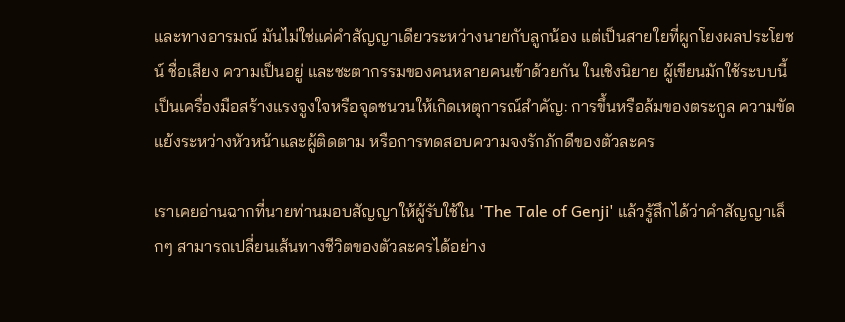และทางอารมณ์ มันไม่ใช่แค่คำสัญญาเดียวระหว่างนายกับลูกน้อง แต่เป็นสายใยที่ผูกโยงผลประโยชน์ ชื่อเสียง ความเป็นอยู่ และชะตากรรมของคนหลายคนเข้าด้วยกัน ในเชิงนิยาย ผู้เขียนมักใช้ระบบนี้เป็นเครื่องมือสร้างแรงจูงใจหรือจุดชนวนให้เกิดเหตุการณ์สำคัญ: การขึ้นหรือล้มของตระกูล ความขัดแย้งระหว่างหัวหน้าและผู้ติดตาม หรือการทดสอบความจงรักภักดีของตัวละคร

เราเคยอ่านฉากที่นายท่านมอบสัญญาให้ผู้รับใช้ใน 'The Tale of Genji' แล้วรู้สึกได้ว่าคำสัญญาเล็กๆ สามารถเปลี่ยนเส้นทางชีวิตของตัวละครได้อย่าง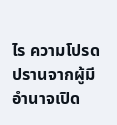ไร ความโปรดปรานจากผู้มีอำนาจเปิด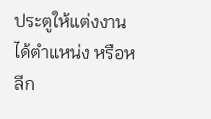ประตูให้แต่งงาน ได้ตำแหน่ง หรือหลีก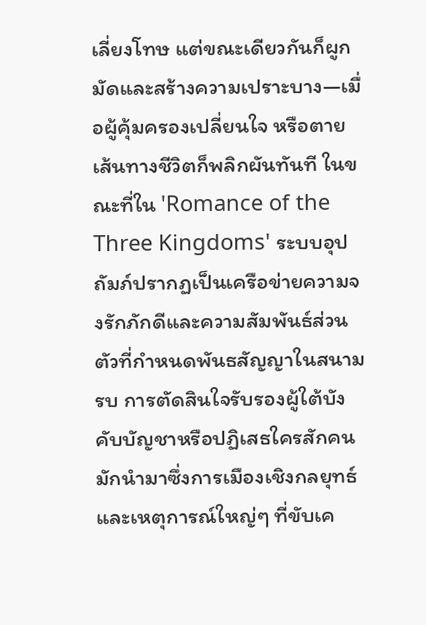เลี่ยงโทษ แต่ขณะเดียวกันก็ผูกมัดและสร้างความเปราะบาง—เมื่อผู้คุ้มครองเปลี่ยนใจ หรือตาย เส้นทางชีวิตก็พลิกผันทันที ในขณะที่ใน 'Romance of the Three Kingdoms' ระบบอุปถัมภ์ปรากฏเป็นเครือข่ายความจงรักภักดีและความสัมพันธ์ส่วนตัวที่กำหนดพันธสัญญาในสนามรบ การตัดสินใจรับรองผู้ใต้บังคับบัญชาหรือปฏิเสธใครสักคน มักนำมาซึ่งการเมืองเชิงกลยุทธ์และเหตุการณ์ใหญ่ๆ ที่ขับเค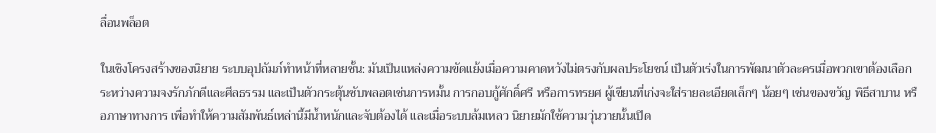ลื่อนพล็อต

ในเชิงโครงสร้างของนิยาย ระบบอุปถัมภ์ทำหน้าที่หลายชั้น: มันเป็นแหล่งความขัดแย้งเมื่อความคาดหวังไม่ตรงกับผลประโยชน์ เป็นตัวเร่งในการพัฒนาตัวละครเมื่อพวกเขาต้องเลือกระหว่างความจงรักภักดีและศีลธรรม และเป็นตัวกระตุ้นซับพลอตเช่นการหมั้น การกอบกู้ศักดิ์ศรี หรือการทรยศ ผู้เขียนที่เก่งจะใส่รายละเอียดเล็กๆ น้อยๆ เช่นของขวัญ พิธีสาบาน หรือภาษาทางการ เพื่อทำให้ความสัมพันธ์เหล่านี้มีน้ำหนักและจับต้องได้ และเมื่อระบบล้มเหลว นิยายมักใช้ความวุ่นวายนั้นเปิด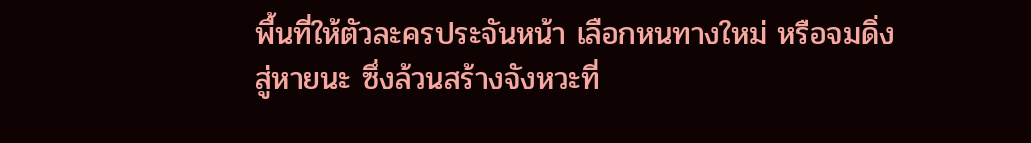พื้นที่ให้ตัวละครประจันหน้า เลือกหนทางใหม่ หรือจมดิ่งสู่หายนะ ซึ่งล้วนสร้างจังหวะที่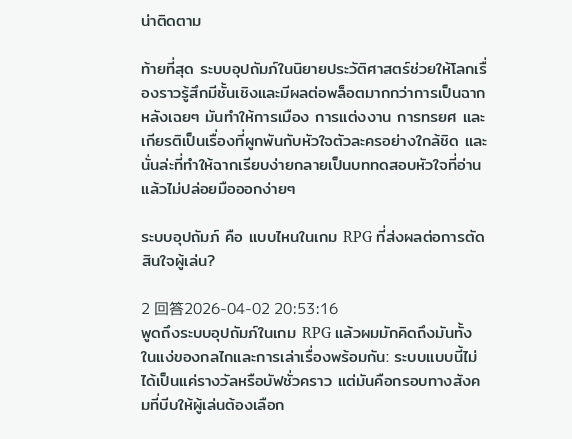น่าติดตาม

ท้ายที่สุด ระบบอุปถัมภ์ในนิยายประวัติศาสตร์ช่วยให้โลกเรื่องราวรู้สึกมีชั้นเชิงและมีผลต่อพล็อตมากกว่าการเป็นฉากหลังเฉยๆ มันทำให้การเมือง การแต่งงาน การทรยศ และเกียรติเป็นเรื่องที่ผูกพันกับหัวใจตัวละครอย่างใกล้ชิด และนั่นล่ะที่ทำให้ฉากเรียบง่ายกลายเป็นบททดสอบหัวใจที่อ่านแล้วไม่ปล่อยมือออกง่ายๆ

ระบบอุปถัมภ์ คือ แบบไหนในเกม RPG ที่ส่งผลต่อการตัดสินใจผู้เล่น?

2 回答2026-04-02 20:53:16
พูดถึงระบบอุปถัมภ์ในเกม RPG แล้วผมมักคิดถึงมันทั้งในแง่ของกลไกและการเล่าเรื่องพร้อมกัน: ระบบแบบนี้ไม่ได้เป็นแค่รางวัลหรือบัฟชั่วคราว แต่มันคือกรอบทางสังคมที่บีบให้ผู้เล่นต้องเลือก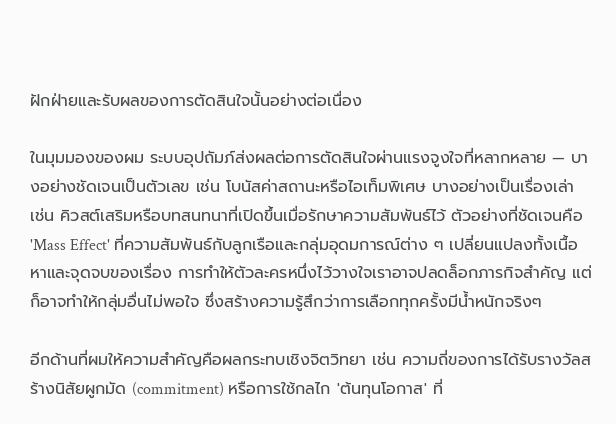ฝักฝ่ายและรับผลของการตัดสินใจนั้นอย่างต่อเนื่อง

ในมุมมองของผม ระบบอุปถัมภ์ส่งผลต่อการตัดสินใจผ่านแรงจูงใจที่หลากหลาย — บางอย่างชัดเจนเป็นตัวเลข เช่น โบนัสค่าสถานะหรือไอเท็มพิเศษ บางอย่างเป็นเรื่องเล่า เช่น คิวสต์เสริมหรือบทสนทนาที่เปิดขึ้นเมื่อรักษาความสัมพันธ์ไว้ ตัวอย่างที่ชัดเจนคือ 'Mass Effect' ที่ความสัมพันธ์กับลูกเรือและกลุ่มอุดมการณ์ต่าง ๆ เปลี่ยนแปลงทั้งเนื้อหาและจุดจบของเรื่อง การทำให้ตัวละครหนึ่งไว้วางใจเราอาจปลดล็อกภารกิจสำคัญ แต่ก็อาจทำให้กลุ่มอื่นไม่พอใจ ซึ่งสร้างความรู้สึกว่าการเลือกทุกครั้งมีน้ำหนักจริงๆ

อีกด้านที่ผมให้ความสำคัญคือผลกระทบเชิงจิตวิทยา เช่น ความถี่ของการได้รับรางวัลสร้างนิสัยผูกมัด (commitment) หรือการใช้กลไก 'ต้นทุนโอกาส' ที่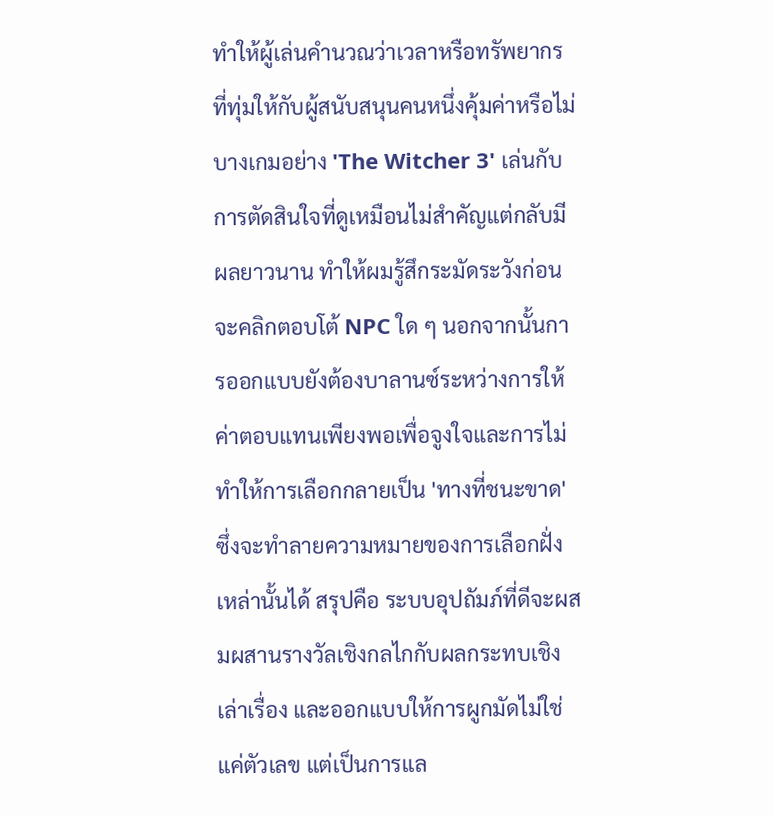ทำให้ผู้เล่นคำนวณว่าเวลาหรือทรัพยากรที่ทุ่มให้กับผู้สนับสนุนคนหนึ่งคุ้มค่าหรือไม่ บางเกมอย่าง 'The Witcher 3' เล่นกับการตัดสินใจที่ดูเหมือนไม่สำคัญแต่กลับมีผลยาวนาน ทำให้ผมรู้สึกระมัดระวังก่อนจะคลิกตอบโต้ NPC ใด ๆ นอกจากนั้นการออกแบบยังต้องบาลานซ์ระหว่างการให้ค่าตอบแทนเพียงพอเพื่อจูงใจและการไม่ทำให้การเลือกกลายเป็น 'ทางที่ชนะขาด' ซึ่งจะทำลายความหมายของการเลือกฝั่งเหล่านั้นได้ สรุปคือ ระบบอุปถัมภ์ที่ดีจะผสมผสานรางวัลเชิงกลไกกับผลกระทบเชิงเล่าเรื่อง และออกแบบให้การผูกมัดไม่ใช่แค่ตัวเลข แต่เป็นการแล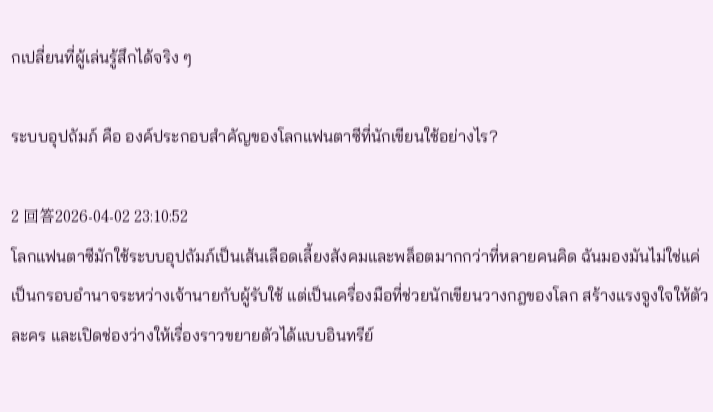กเปลี่ยนที่ผู้เล่นรู้สึกได้จริง ๆ

ระบบอุปถัมภ์ คือ องค์ประกอบสำคัญของโลกแฟนตาซีที่นักเขียนใช้อย่างไร?

2 回答2026-04-02 23:10:52
โลกแฟนตาซีมักใช้ระบบอุปถัมภ์เป็นเส้นเลือดเลี้ยงสังคมและพล็อตมากกว่าที่หลายคนคิด ฉันมองมันไม่ใช่แค่เป็นกรอบอำนาจระหว่างเจ้านายกับผู้รับใช้ แต่เป็นเครื่องมือที่ช่วยนักเขียนวางกฎของโลก สร้างแรงจูงใจให้ตัวละคร และเปิดช่องว่างให้เรื่องราวขยายตัวได้แบบอินทรีย์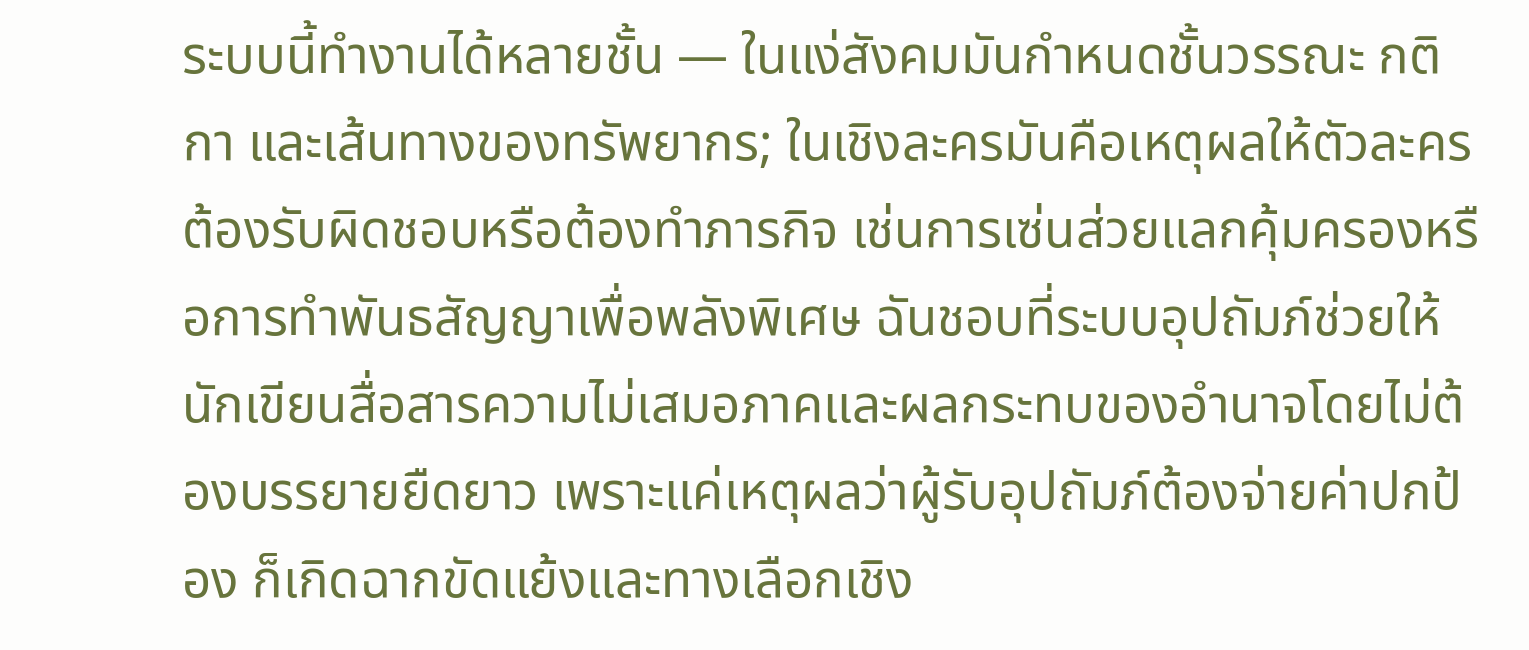ระบบนี้ทำงานได้หลายชั้น — ในแง่สังคมมันกำหนดชั้นวรรณะ กติกา และเส้นทางของทรัพยากร; ในเชิงละครมันคือเหตุผลให้ตัวละครต้องรับผิดชอบหรือต้องทำภารกิจ เช่นการเซ่นส่วยแลกคุ้มครองหรือการทำพันธสัญญาเพื่อพลังพิเศษ ฉันชอบที่ระบบอุปถัมภ์ช่วยให้นักเขียนสื่อสารความไม่เสมอภาคและผลกระทบของอำนาจโดยไม่ต้องบรรยายยืดยาว เพราะแค่เหตุผลว่าผู้รับอุปถัมภ์ต้องจ่ายค่าปกป้อง ก็เกิดฉากขัดแย้งและทางเลือกเชิง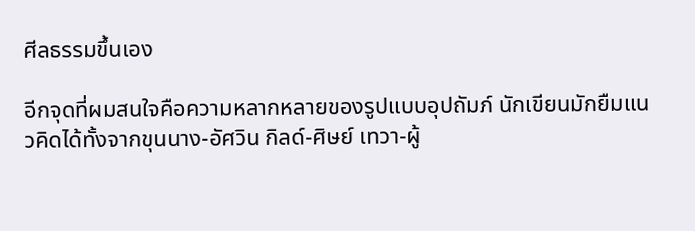ศีลธรรมขึ้นเอง

อีกจุดที่ผมสนใจคือความหลากหลายของรูปแบบอุปถัมภ์ นักเขียนมักยืมแนวคิดได้ทั้งจากขุนนาง-อัศวิน กิลด์-ศิษย์ เทวา-ผู้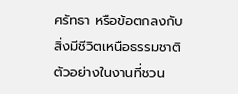ศรัทธา หรือข้อตกลงกับสิ่งมีชีวิตเหนือธรรมชาติ ตัวอย่างในงานที่ชวน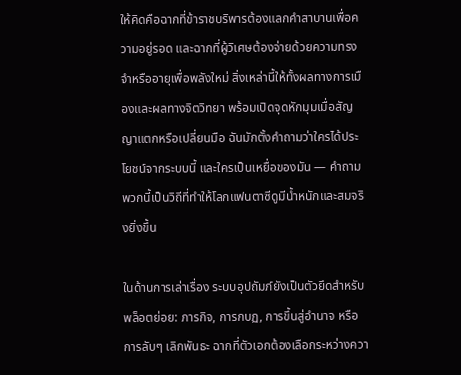ให้คิดคือฉากที่ข้าราชบริพารต้องแลกคำสาบานเพื่อความอยู่รอด และฉากที่ผู้วิเศษต้องจ่ายด้วยความทรงจำหรืออายุเพื่อพลังใหม่ สิ่งเหล่านี้ให้ทั้งผลทางการเมืองและผลทางจิตวิทยา พร้อมเปิดจุดหักมุมเมื่อสัญญาแตกหรือเปลี่ยนมือ ฉันมักตั้งคำถามว่าใครได้ประโยชน์จากระบบนี้ และใครเป็นเหยื่อของมัน — คำถามพวกนี้เป็นวิถีที่ทำให้โลกแฟนตาซีดูมีน้ำหนักและสมจริงยิ่งขึ้น

ในด้านการเล่าเรื่อง ระบบอุปถัมภ์ยังเป็นตัวยึดสำหรับพล็อตย่อย: ภารกิจ, การกบฏ, การขึ้นสู่อำนาจ หรือการลับๆ เลิกพันธะ ฉากที่ตัวเอกต้องเลือกระหว่างควา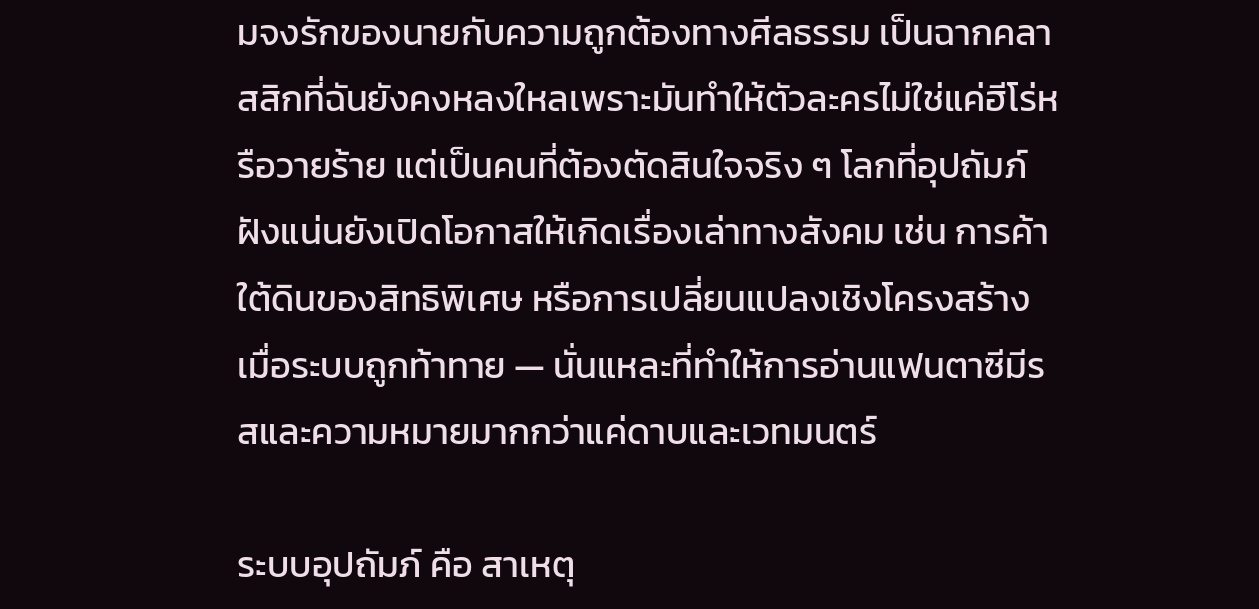มจงรักของนายกับความถูกต้องทางศีลธรรม เป็นฉากคลาสสิกที่ฉันยังคงหลงใหลเพราะมันทำให้ตัวละครไม่ใช่แค่ฮีโร่หรือวายร้าย แต่เป็นคนที่ต้องตัดสินใจจริง ๆ โลกที่อุปถัมภ์ฝังแน่นยังเปิดโอกาสให้เกิดเรื่องเล่าทางสังคม เช่น การค้าใต้ดินของสิทธิพิเศษ หรือการเปลี่ยนแปลงเชิงโครงสร้างเมื่อระบบถูกท้าทาย — นั่นแหละที่ทำให้การอ่านแฟนตาซีมีรสและความหมายมากกว่าแค่ดาบและเวทมนตร์

ระบบอุปถัมภ์ คือ สาเหตุ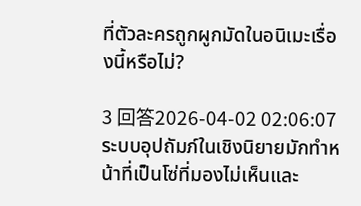ที่ตัวละครถูกผูกมัดในอนิเมะเรื่องนี้หรือไม่?

3 回答2026-04-02 02:06:07
ระบบอุปถัมภ์ในเชิงนิยายมักทำหน้าที่เป็นโซ่ที่มองไม่เห็นและ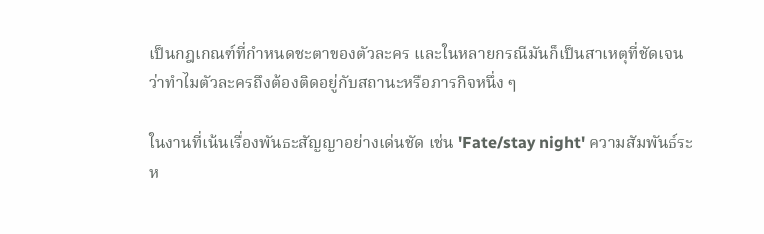เป็นกฎเกณฑ์ที่กำหนดชะตาของตัวละคร และในหลายกรณีมันก็เป็นสาเหตุที่ชัดเจนว่าทำไมตัวละครถึงต้องติดอยู่กับสถานะหรือภารกิจหนึ่ง ๆ

ในงานที่เน้นเรื่องพันธะสัญญาอย่างเด่นชัด เช่น 'Fate/stay night' ความสัมพันธ์ระห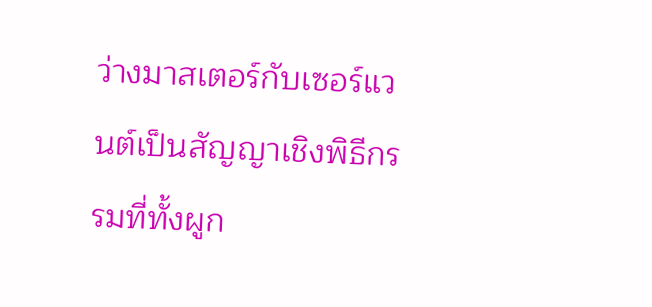ว่างมาสเตอร์กับเซอร์แวนต์เป็นสัญญาเชิงพิธีกรรมที่ทั้งผูก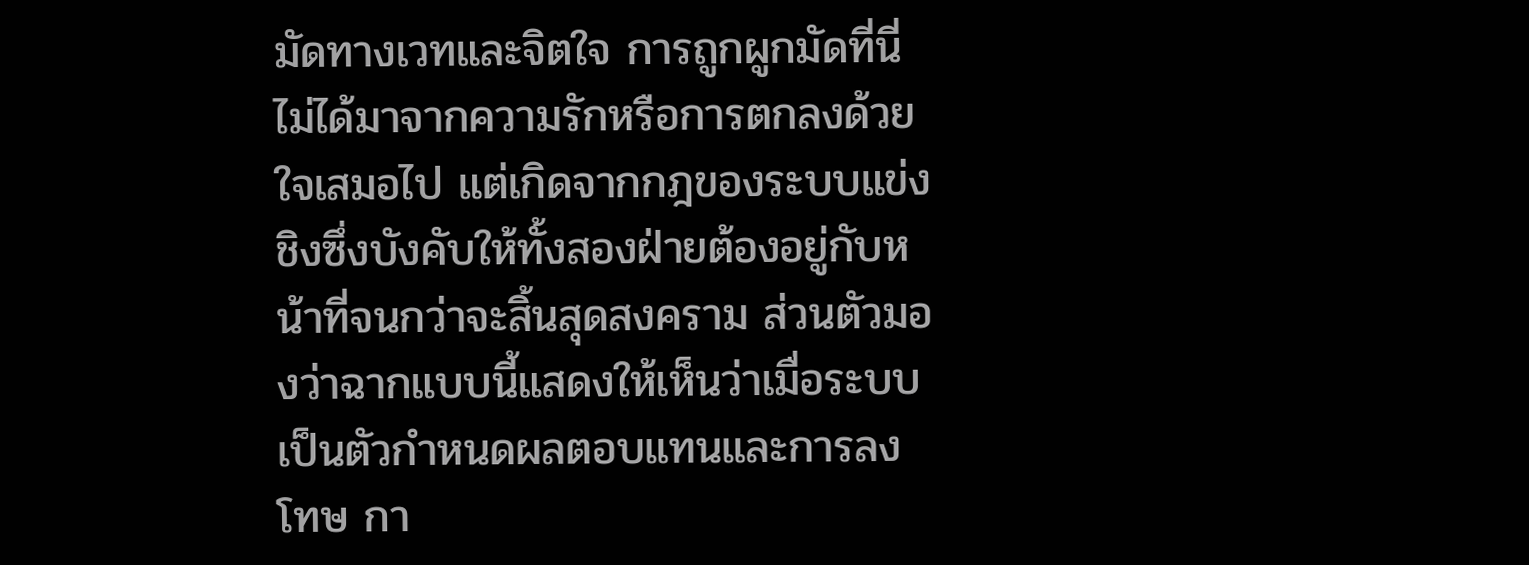มัดทางเวทและจิตใจ การถูกผูกมัดที่นี่ไม่ได้มาจากความรักหรือการตกลงด้วยใจเสมอไป แต่เกิดจากกฎของระบบแข่งชิงซึ่งบังคับให้ทั้งสองฝ่ายต้องอยู่กับหน้าที่จนกว่าจะสิ้นสุดสงคราม ส่วนตัวมองว่าฉากแบบนี้แสดงให้เห็นว่าเมื่อระบบเป็นตัวกำหนดผลตอบแทนและการลงโทษ กา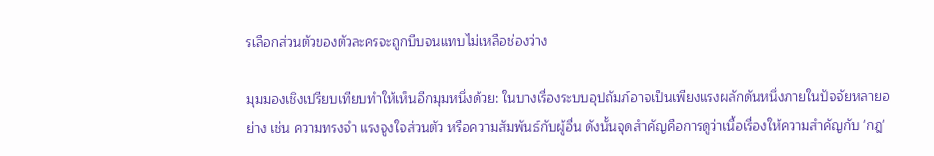รเลือกส่วนตัวของตัวละครจะถูกบีบจนแทบไม่เหลือช่องว่าง

มุมมองเชิงเปรียบเทียบทำให้เห็นอีกมุมหนึ่งด้วย: ในบางเรื่องระบบอุปถัมภ์อาจเป็นเพียงแรงผลักดันหนึ่งภายในปัจจัยหลายอย่าง เช่น ความทรงจำ แรงจูงใจส่วนตัว หรือความสัมพันธ์กับผู้อื่น ดังนั้นจุดสำคัญคือการดูว่าเนื้อเรื่องให้ความสำคัญกับ 'กฎ'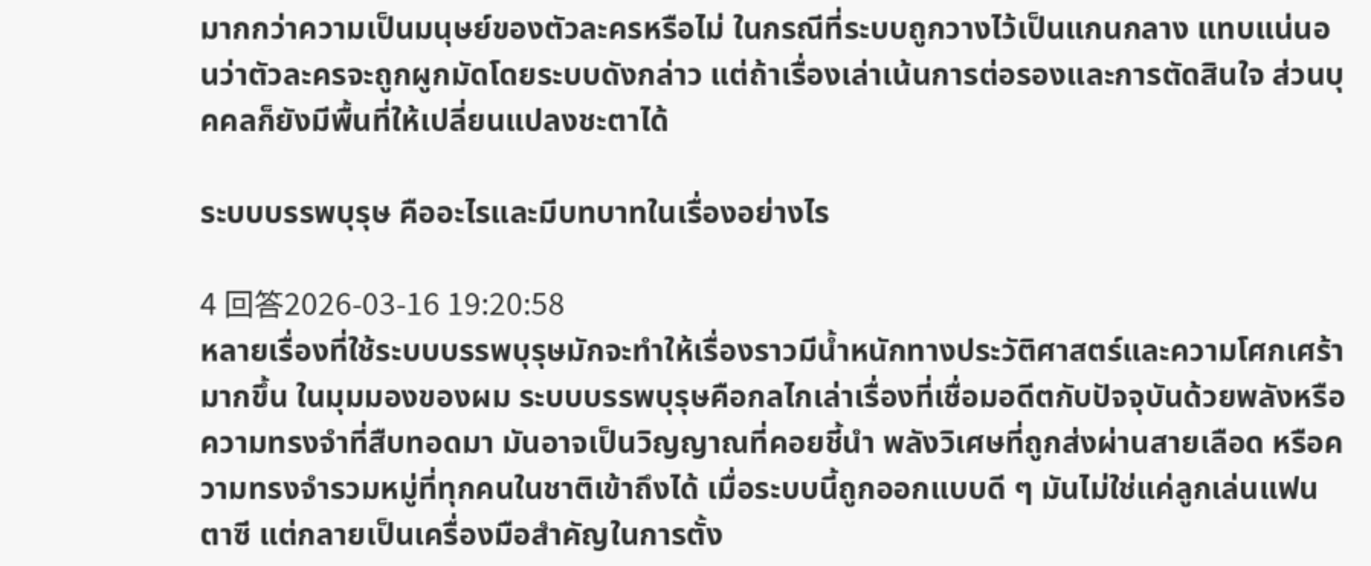มากกว่าความเป็นมนุษย์ของตัวละครหรือไม่ ในกรณีที่ระบบถูกวางไว้เป็นแกนกลาง แทบแน่นอนว่าตัวละครจะถูกผูกมัดโดยระบบดังกล่าว แต่ถ้าเรื่องเล่าเน้นการต่อรองและการตัดสินใจ ส่วนบุคคลก็ยังมีพื้นที่ให้เปลี่ยนแปลงชะตาได้

ระบบบรรพบุรุษ คืออะไรและมีบทบาทในเรื่องอย่างไร

4 回答2026-03-16 19:20:58
หลายเรื่องที่ใช้ระบบบรรพบุรุษมักจะทำให้เรื่องราวมีน้ำหนักทางประวัติศาสตร์และความโศกเศร้ามากขึ้น ในมุมมองของผม ระบบบรรพบุรุษคือกลไกเล่าเรื่องที่เชื่อมอดีตกับปัจจุบันด้วยพลังหรือความทรงจำที่สืบทอดมา มันอาจเป็นวิญญาณที่คอยชี้นำ พลังวิเศษที่ถูกส่งผ่านสายเลือด หรือความทรงจำรวมหมู่ที่ทุกคนในชาติเข้าถึงได้ เมื่อระบบนี้ถูกออกแบบดี ๆ มันไม่ใช่แค่ลูกเล่นแฟนตาซี แต่กลายเป็นเครื่องมือสำคัญในการตั้ง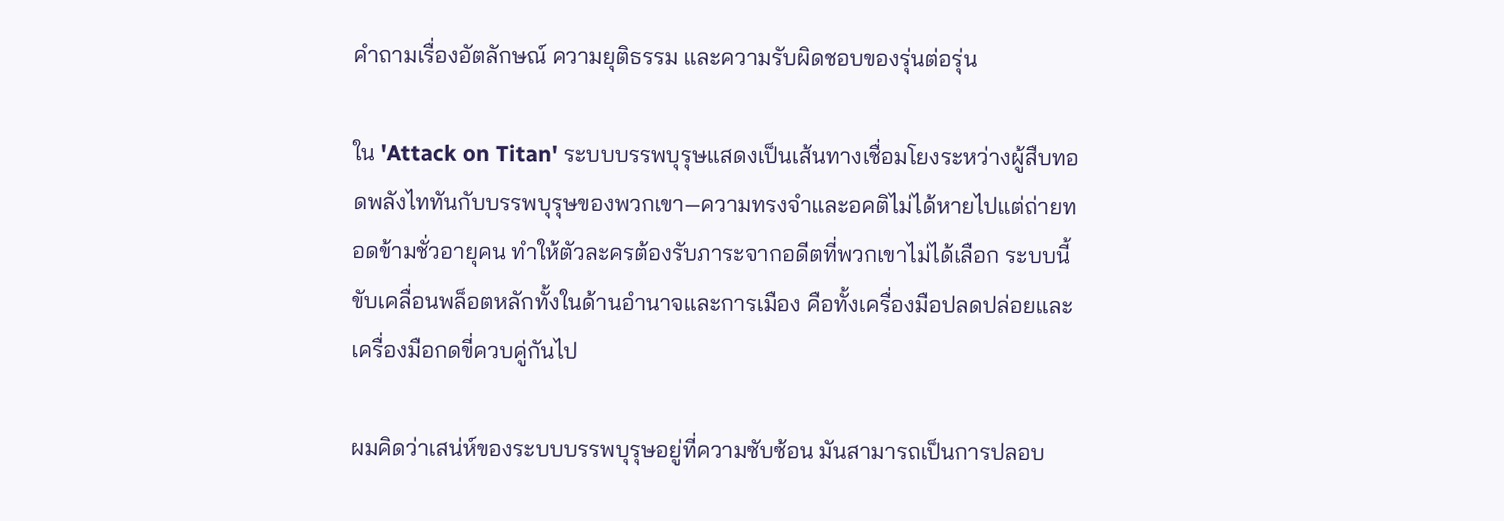คำถามเรื่องอัตลักษณ์ ความยุติธรรม และความรับผิดชอบของรุ่นต่อรุ่น

ใน 'Attack on Titan' ระบบบรรพบุรุษแสดงเป็นเส้นทางเชื่อมโยงระหว่างผู้สืบทอดพลังไททันกับบรรพบุรุษของพวกเขา—ความทรงจำและอคติไม่ได้หายไปแต่ถ่ายทอดข้ามชั่วอายุคน ทำให้ตัวละครต้องรับภาระจากอดีตที่พวกเขาไม่ได้เลือก ระบบนี้ขับเคลื่อนพล็อตหลักทั้งในด้านอำนาจและการเมือง คือทั้งเครื่องมือปลดปล่อยและเครื่องมือกดขี่ควบคู่กันไป

ผมคิดว่าเสน่ห์ของระบบบรรพบุรุษอยู่ที่ความซับซ้อน มันสามารถเป็นการปลอบ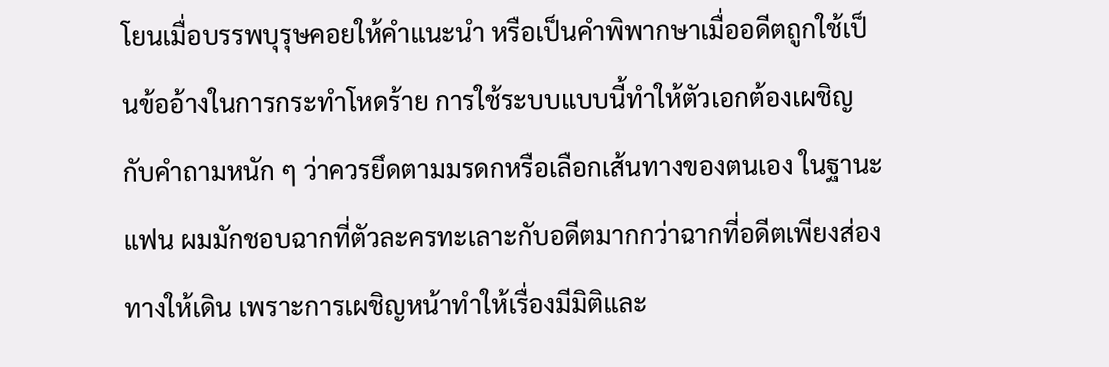โยนเมื่อบรรพบุรุษคอยให้คำแนะนำ หรือเป็นคำพิพากษาเมื่ออดีตถูกใช้เป็นข้ออ้างในการกระทำโหดร้าย การใช้ระบบแบบนี้ทำให้ตัวเอกต้องเผชิญกับคำถามหนัก ๆ ว่าควรยึดตามมรดกหรือเลือกเส้นทางของตนเอง ในฐานะแฟน ผมมักชอบฉากที่ตัวละครทะเลาะกับอดีตมากกว่าฉากที่อดีตเพียงส่องทางให้เดิน เพราะการเผชิญหน้าทำให้เรื่องมีมิติและ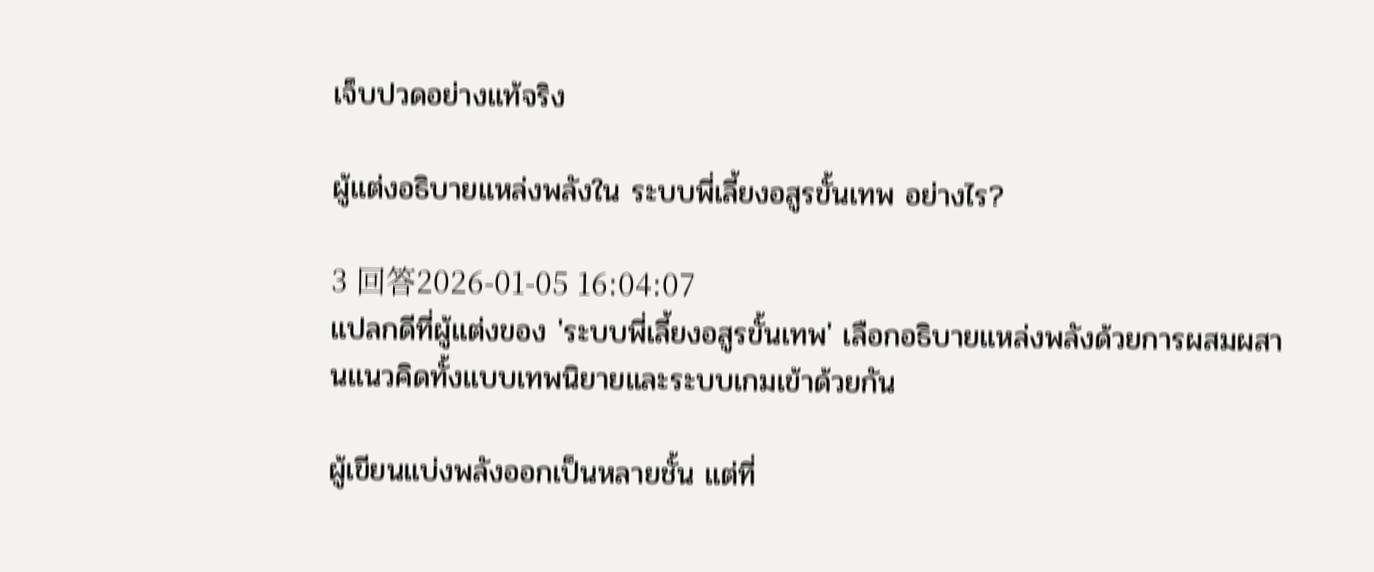เจ็บปวดอย่างแท้จริง

ผู้แต่งอธิบายแหล่งพลังใน ระบบพี่เลี้ยงอสูรขั้นเทพ อย่างไร?

3 回答2026-01-05 16:04:07
แปลกดีที่ผู้แต่งของ 'ระบบพี่เลี้ยงอสูรขั้นเทพ' เลือกอธิบายแหล่งพลังด้วยการผสมผสานแนวคิดทั้งแบบเทพนิยายและระบบเกมเข้าด้วยกัน

ผู้เขียนแบ่งพลังออกเป็นหลายชั้น แต่ที่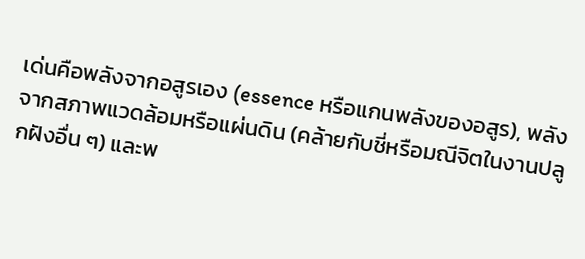เด่นคือพลังจากอสูรเอง (essence หรือแกนพลังของอสูร), พลังจากสภาพแวดล้อมหรือแผ่นดิน (คล้ายกับชี่หรือมณีจิตในงานปลูกฝังอื่น ๆ) และพ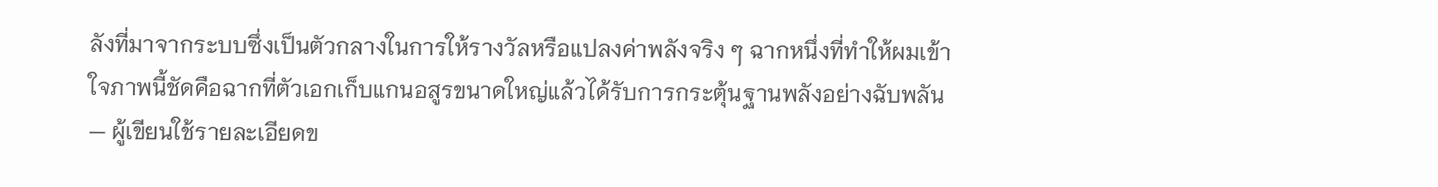ลังที่มาจากระบบซึ่งเป็นตัวกลางในการให้รางวัลหรือแปลงค่าพลังจริง ๆ ฉากหนึ่งที่ทำให้ผมเข้าใจภาพนี้ชัดคือฉากที่ตัวเอกเก็บแกนอสูรขนาดใหญ่แล้วได้รับการกระตุ้นฐานพลังอย่างฉับพลัน — ผู้เขียนใช้รายละเอียดข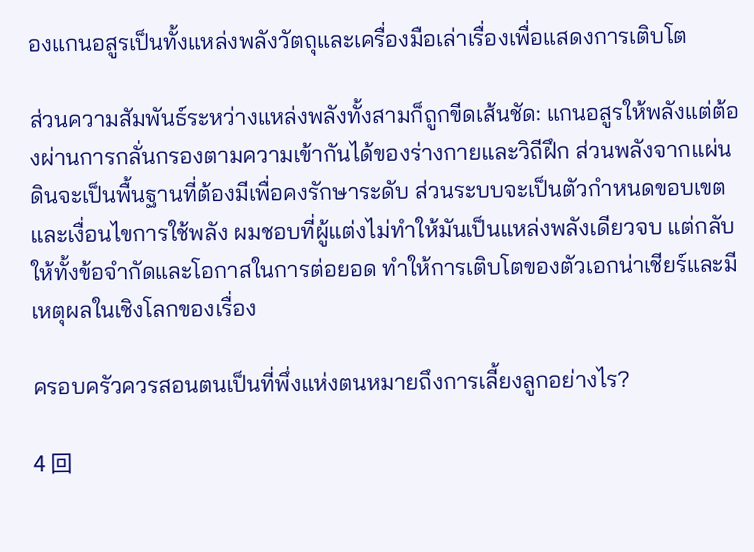องแกนอสูรเป็นทั้งแหล่งพลังวัตถุและเครื่องมือเล่าเรื่องเพื่อแสดงการเติบโต

ส่วนความสัมพันธ์ระหว่างแหล่งพลังทั้งสามก็ถูกขีดเส้นชัด: แกนอสูรให้พลังแต่ต้องผ่านการกลั่นกรองตามความเข้ากันได้ของร่างกายและวิถีฝึก ส่วนพลังจากแผ่นดินจะเป็นพื้นฐานที่ต้องมีเพื่อคงรักษาระดับ ส่วนระบบจะเป็นตัวกำหนดขอบเขตและเงื่อนไขการใช้พลัง ผมชอบที่ผู้แต่งไม่ทำให้มันเป็นแหล่งพลังเดียวจบ แต่กลับให้ทั้งข้อจำกัดและโอกาสในการต่อยอด ทำให้การเติบโตของตัวเอกน่าเชียร์และมีเหตุผลในเชิงโลกของเรื่อง

ครอบครัวควรสอนตนเป็นที่พึ่งแห่งตนหมายถึงการเลี้ยงลูกอย่างไร?

4 回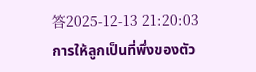答2025-12-13 21:20:03
การให้ลูกเป็นที่พึ่งของตัว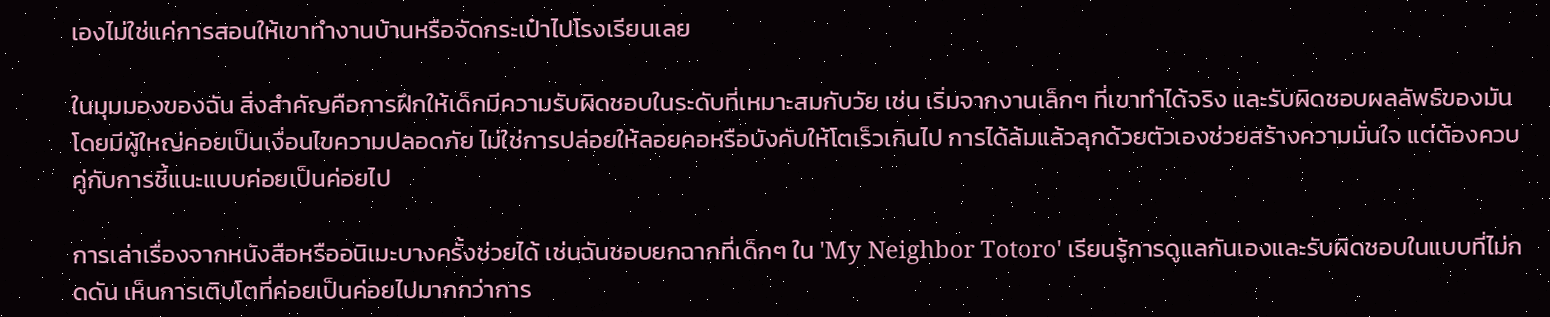เองไม่ใช่แค่การสอนให้เขาทำงานบ้านหรือจัดกระเป๋าไปโรงเรียนเลย

ในมุมมองของฉัน สิ่งสำคัญคือการฝึกให้เด็กมีความรับผิดชอบในระดับที่เหมาะสมกับวัย เช่น เริ่มจากงานเล็กๆ ที่เขาทำได้จริง และรับผิดชอบผลลัพธ์ของมันโดยมีผู้ใหญ่คอยเป็นเงื่อนไขความปลอดภัย ไม่ใช่การปล่อยให้ลอยคอหรือบังคับให้โตเร็วเกินไป การได้ล้มแล้วลุกด้วยตัวเองช่วยสร้างความมั่นใจ แต่ต้องควบคู่กับการชี้แนะแบบค่อยเป็นค่อยไป

การเล่าเรื่องจากหนังสือหรืออนิเมะบางครั้งช่วยได้ เช่นฉันชอบยกฉากที่เด็กๆ ใน 'My Neighbor Totoro' เรียนรู้การดูแลกันเองและรับผิดชอบในแบบที่ไม่กดดัน เห็นการเติบโตที่ค่อยเป็นค่อยไปมากกว่าการ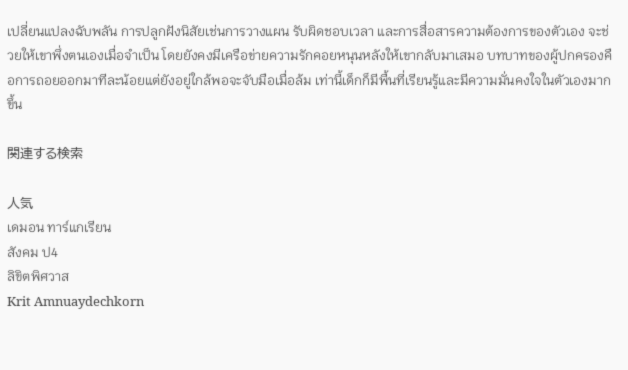เปลี่ยนแปลงฉับพลัน การปลูกฝังนิสัยเช่นการวางแผน รับผิดชอบเวลา และการสื่อสารความต้องการของตัวเอง จะช่วยให้เขาพึ่งตนเองเมื่อจำเป็น โดยยังคงมีเครือข่ายความรักคอยหนุนหลังให้เขากลับมาเสมอ บทบาทของผู้ปกครองคือการถอยออกมาทีละน้อยแต่ยังอยู่ใกล้พอจะจับมือเมื่อล้ม เท่านี้เด็กก็มีพื้นที่เรียนรู้และมีความมั่นคงใจในตัวเองมากขึ้น

関連する検索

人気
เดมอน ทาร์แกเรียน
สังคม ป4
ลิขิตพิศวาส
Krit Amnuaydechkorn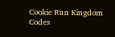Cookie Run Kingdom Codes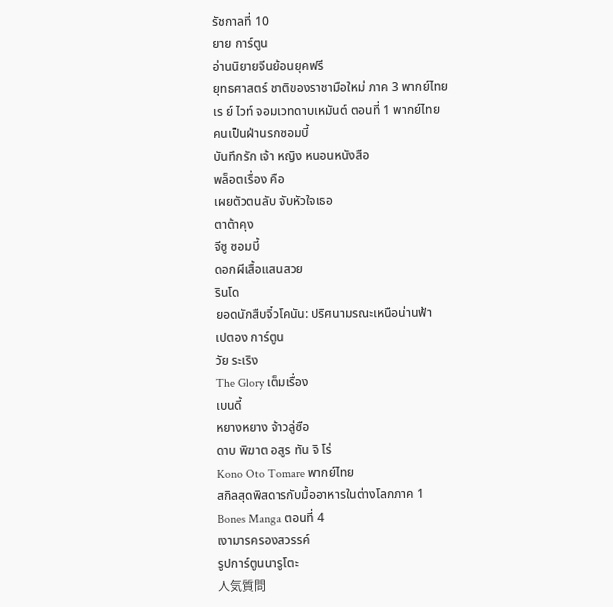รัชกาลที่ 10
ยาย การ์ตูน
อ่านนิยายจีนย้อนยุคฟรี
ยุทธศาสตร์ ชาติของราชามือใหม่ ภาค 3 พากย์ไทย
เร ย์ ไวท์ จอมเวทดาบเหมันต์ ตอนที่ 1 พากย์ไทย
คนเป็นฝ่านรกซอมบี้
บันทึกรัก เจ้า หญิง หนอนหนังสือ
พล็อตเรื่อง คือ
เผยตัวตนลับ จับหัวใจเธอ
ตาต้าคุง
จีซู ซอมบี้
ดอกผีเสื้อแสนสวย
รินโด
ยอดนักสืบจิ๋วโคนัน: ปริศนามรณะเหนือน่านฟ้า
เปตอง การ์ตูน
วัย ระเริง
The Glory เต็มเรื่อง
เบนดี้
หยางหยาง จ้าวลู่ซือ
ดาบ พิฆาต อสูร ทัน จิ โร่
Kono Oto Tomare พากย์ไทย
สกิลสุดพิสดารกับมื้ออาหารในต่างโลกภาค 1
Bones Manga ตอนที่ 4
เงามารครองสวรรค์
รูปการ์ตูนนารูโตะ
人気質問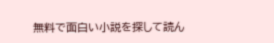無料で面白い小説を探して読ん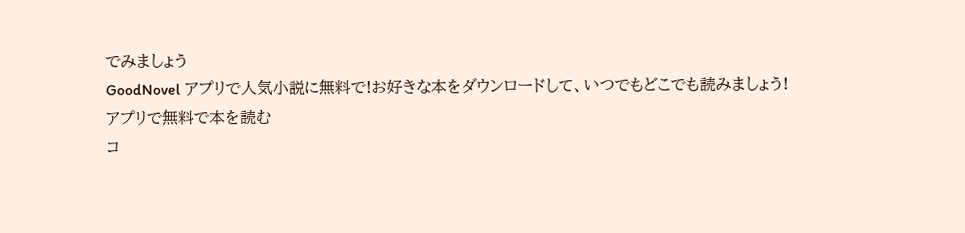でみましょう
GoodNovel アプリで人気小説に無料で!お好きな本をダウンロードして、いつでもどこでも読みましょう!
アプリで無料で本を読む
コ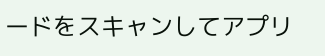ードをスキャンしてアプリ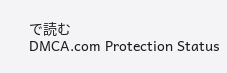で読む
DMCA.com Protection Status